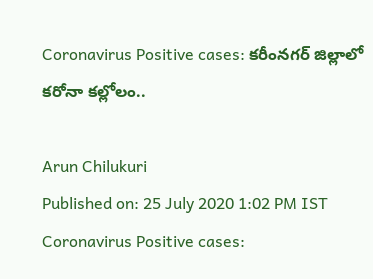Coronavirus Positive cases: కరీంనగర్‌ జిల్లాలో కరోనా కల్లోలం..

Arun Chilukuri
Published on: 25 July 2020 1:02 PM IST
Coronavirus Positive cases: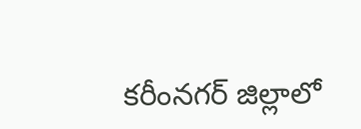కరీంనగర్‌ జిల్లాలో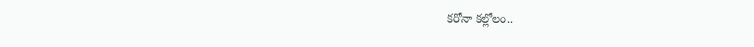కరోనా కల్లోలం..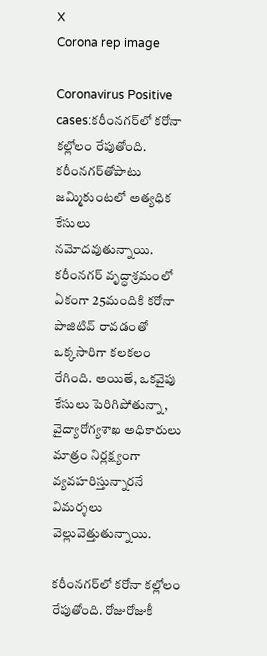X
Corona rep image

Coronavirus Positive cases:కరీంనగర్‌లో కరోనా కల్లోలం రేపుతోంది. కరీంనగర్‌తోపాటు జమ్మికుంటలో అత్యధిక కేసులు నమోదవుతున్నాయి. కరీంనగర్ వృద్ధాశ్రమంలో ఏకంగా 25మందికి కరోనా పాజిటివ్ రావడంతో ఒక్కసారిగా కలకలం రేగింది. అయితే, ఒకవైపు కేసులు పెరిగిపోతున్నా, వైద్యారోగ్యశాఖ అధికారులు మాత్రం నిర్లక్ష్యంగా వ్యవహరిస్తున్నారనే విమర్శలు వెల్లువెత్తుతున్నాయి.

కరీంనగర్‌లో కరోనా కల్లోలం రేపుతోంది. రోజురోజుకీ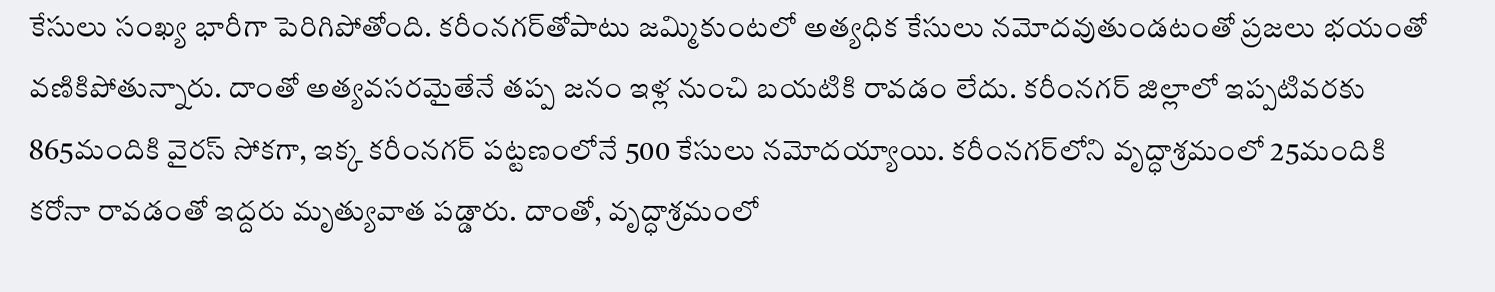కేసులు సంఖ్య భారీగా పెరిగిపోతోంది. కరీంనగర్‌తోపాటు జమ్మికుంటలో అత్యధిక కేసులు నమోదవుతుండటంతో ప్రజలు భయంతో వణికిపోతున్నారు. దాంతో అత్యవసరమైతేనే తప్ప జనం ఇళ్ల నుంచి బయటికి రావడం లేదు. కరీంనగర్‌ జిల్లాలో ఇప్పటివరకు 865మందికి వైరస్ సోకగా, ఇక్క కరీంనగర్‌ పట్టణంలోనే 500 కేసులు నమోదయ్యాయి. కరీంనగర్‌లోని వృద్ధాశ్రమంలో 25మందికి కరోనా రావడంతో ఇద్దరు మృత్యువాత పడ్డారు. దాంతో, వృద్ధాశ్రమంలో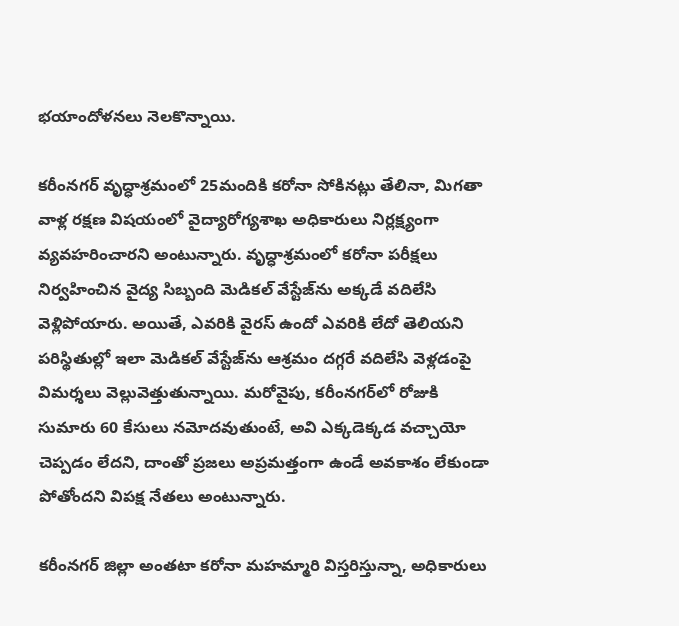భయాందోళనలు నెలకొన్నాయి.

కరీంనగర్‌ వృద్ధాశ్రమంలో 25మందికి కరోనా సోకినట్లు తేలినా, మిగతా వాళ్ల రక్షణ విషయంలో వైద్యారోగ్యశాఖ అధికారులు నిర్లక్ష్యంగా వ్యవహరించారని అంటున్నారు. వృద్ధాశ్రమంలో కరోనా పరీక్షలు నిర్వహించిన వైద్య సిబ్బంది మెడికల్ వేస్టేజ్‌ను అక్కడే వదిలేసి వెళ్లిపోయారు. అయితే, ఎవరికి వైరస్ ఉందో ఎవరికి లేదో తెలియని పరిస్థితుల్లో ఇలా మెడికల్ వేస్టేజ్‌ను ఆశ్రమం దగ్గరే వదిలేసి వెళ్లడంపై విమర్శలు వెల్లువెత్తుతున్నాయి. మరోవైపు, కరీంనగర్‌లో రోజుకి సుమారు 60 కేసులు నమోదవుతుంటే, అవి ఎక్కడెక్కడ వచ్చాయో చెప్పడం లేదని, దాంతో ప్రజలు అప్రమత్తంగా ఉండే అవకాశం లేకుండా పోతోందని విపక్ష నేతలు అంటున్నారు.

కరీంనగర్ జిల్లా అంతటా కరోనా మహమ్మారి విస్తరిస్తున్నా, అధికారులు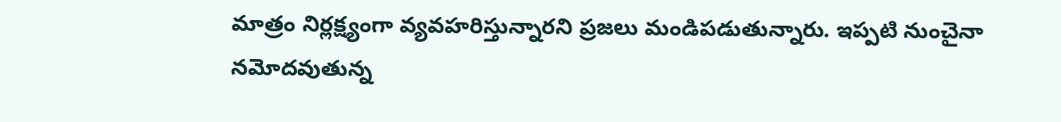మాత్రం నిర్లక్ష్యంగా వ్యవహరిస్తున్నారని ప్రజలు మండిపడుతున్నారు. ఇప్పటి నుంచైనా నమోదవుతున్న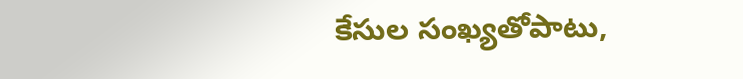కేసుల సంఖ్యతోపాటు,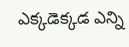ఎక్కడెక్కడ ఎన్ని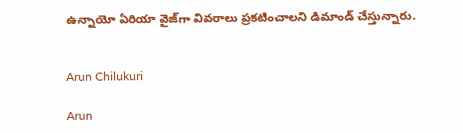ఉన్నాయో ఏరియా వైజ్‌గా వివరాలు ప్రకటించాలని డిమాండ్ చేస్తున్నారు.


Arun Chilukuri

Arun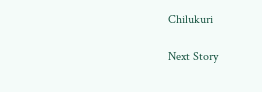Chilukuri

Next Story